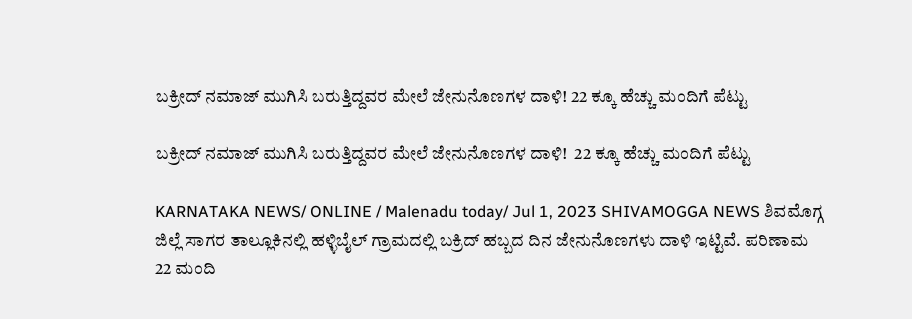ಬಕ್ರೀದ್ ನಮಾಜ್ ಮುಗಿಸಿ ಬರುತ್ತಿದ್ದವರ ಮೇಲೆ ಜೇನುನೊಣಗಳ ದಾಳಿ! 22 ಕ್ಕೂ ಹೆಚ್ಚು ಮಂದಿಗೆ ಪೆಟ್ಟು

ಬಕ್ರೀದ್ ನಮಾಜ್ ಮುಗಿಸಿ ಬರುತ್ತಿದ್ದವರ ಮೇಲೆ ಜೇನುನೊಣಗಳ ದಾಳಿ!  22 ಕ್ಕೂ ಹೆಚ್ಚು ಮಂದಿಗೆ ಪೆಟ್ಟು

KARNATAKA NEWS/ ONLINE / Malenadu today/ Jul 1, 2023 SHIVAMOGGA NEWS ಶಿವಮೊಗ್ಗ ಜಿಲ್ಲೆ ಸಾಗರ ತಾಲ್ಲೂಕಿನಲ್ಲಿ ಹಳ್ಳಿಬೈಲ್ ಗ್ರಾಮದಲ್ಲಿ ಬಕ್ರಿದ್ ಹಬ್ಬದ ದಿನ ಜೇನುನೊಣಗಳು ದಾಳಿ ಇಟ್ಟಿವೆ. ಪರಿಣಾಮ 22 ಮಂದಿ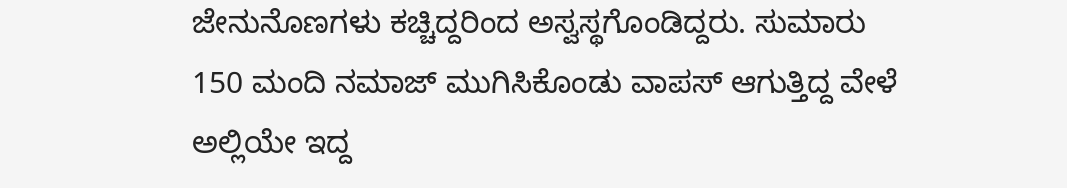ಜೇನುನೊಣಗಳು ಕಚ್ಚಿದ್ದರಿಂದ ಅಸ್ವಸ್ಥಗೊಂಡಿದ್ದರು. ಸುಮಾರು 150 ಮಂದಿ ನಮಾಜ್ ಮುಗಿಸಿಕೊಂಡು ವಾಪಸ್ ಆಗುತ್ತಿದ್ದ ವೇಳೆ ಅಲ್ಲಿಯೇ ಇದ್ದ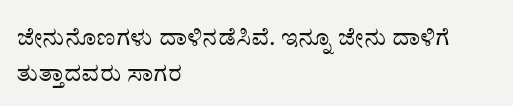ಜೇನುನೊಣಗಳು ದಾಳಿನಡೆಸಿವೆ. ಇನ್ನೂ ಜೇನು ದಾಳಿಗೆ ತುತ್ತಾದವರು ಸಾಗರ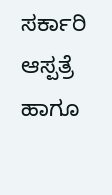ಸರ್ಕಾರಿ ಆಸ್ಪತ್ರೆ ಹಾಗೂ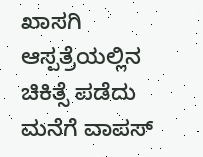ಖಾಸಗಿ ಆಸ್ಪತ್ರೆಯಲ್ಲಿನ ಚಿಕಿತ್ಸೆ ಪಡೆದು ಮನೆಗೆ ವಾಪಸ್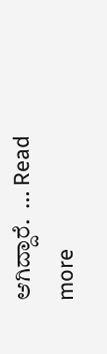ಆಗಿದ್ದಾರೆ.  … Read more